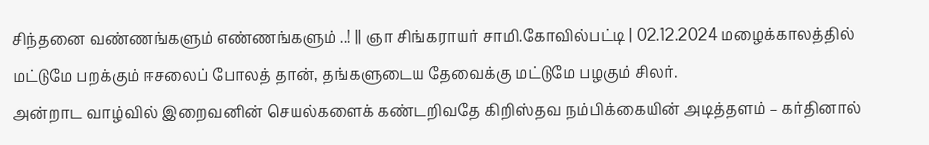சிந்தனை வண்ணங்களும் எண்ணங்களும் ..! || ஞா சிங்கராயர் சாமி.கோவில்பட்டி | 02.12.2024 மழைக்காலத்தில் மட்டுமே பறக்கும் ஈசலைப் போலத் தான், தங்களுடைய தேவைக்கு மட்டுமே பழகும் சிலர்.
அன்றாட வாழ்வில் இறைவனின் செயல்களைக் கண்டறிவதே கிறிஸ்தவ நம்பிக்கையின் அடித்தளம் – கர்தினால்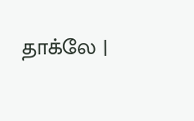தாக்லே |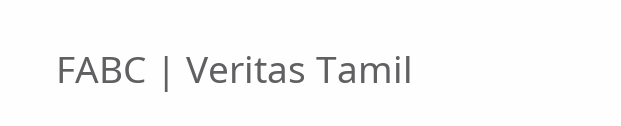FABC | Veritas Tamil